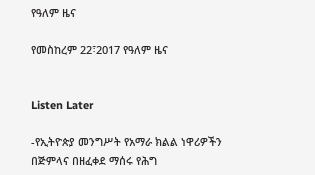የዓለም ዜና

የመስከረም 22፣2017 የዓለም ዜና


Listen Later

-የኢትዮጵያ መንግሥት የአማራ ክልል ነዋሪዎችን በጅምላና በዘፈቀደ ማሰሩ የሕግ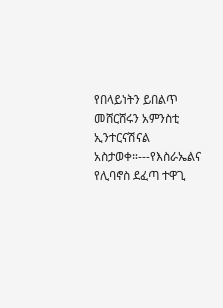የበላይነትን ይበልጥ መሸርሸሩን አምንስቲ ኢንተርናሽናል አስታወቀ።---የእስራኤልና የሊባኖስ ደፈጣ ተዋጊ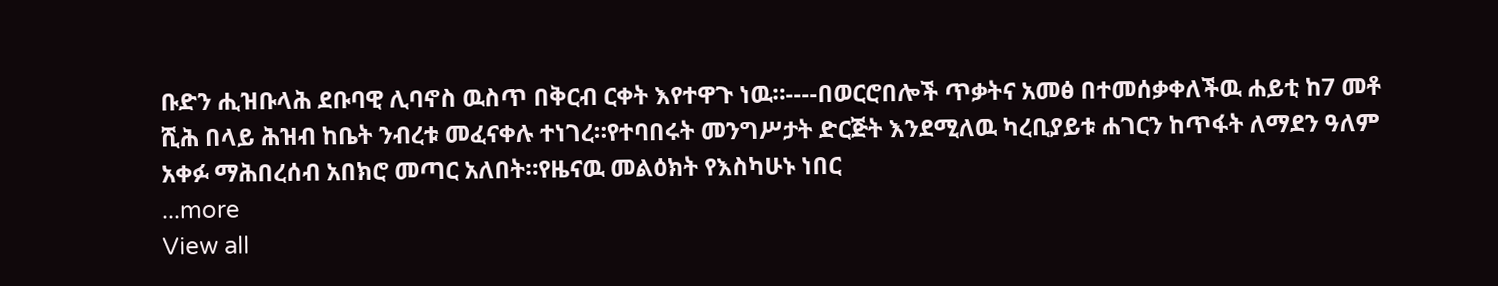ቡድን ሒዝቡላሕ ደቡባዊ ሊባኖስ ዉስጥ በቅርብ ርቀት እየተዋጉ ነዉ።----በወርሮበሎች ጥቃትና አመፅ በተመሰቃቀለችዉ ሐይቲ ከ7 መቶ ሺሕ በላይ ሕዝብ ከቤት ንብረቱ መፈናቀሉ ተነገረ።የተባበሩት መንግሥታት ድርጅት እንደሚለዉ ካረቢያይቱ ሐገርን ከጥፋት ለማደን ዓለም አቀፉ ማሕበረሰብ አበክሮ መጣር አለበት።የዜናዉ መልዕክት የእስካሁኑ ነበር
...more
View all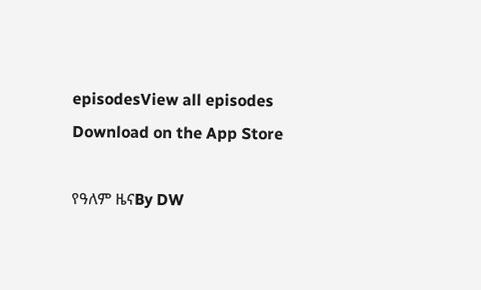episodesView all episodes
Download on the App Store

የዓለም ዜናBy DW